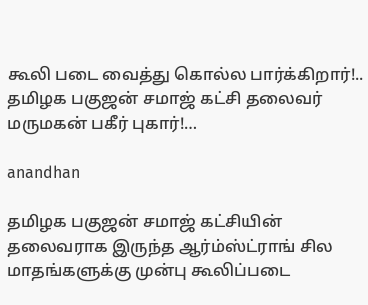கூலி படை வைத்து கொல்ல பார்க்கிறார்!.. தமிழக பகுஜன் சமாஜ் கட்சி தலைவர் மருமகன் பகீர் புகார்!…

anandhan

தமிழக பகுஜன் சமாஜ் கட்சியின் தலைவராக இருந்த ஆர்ம்ஸ்ட்ராங் சில மாதங்களுக்கு முன்பு கூலிப்படை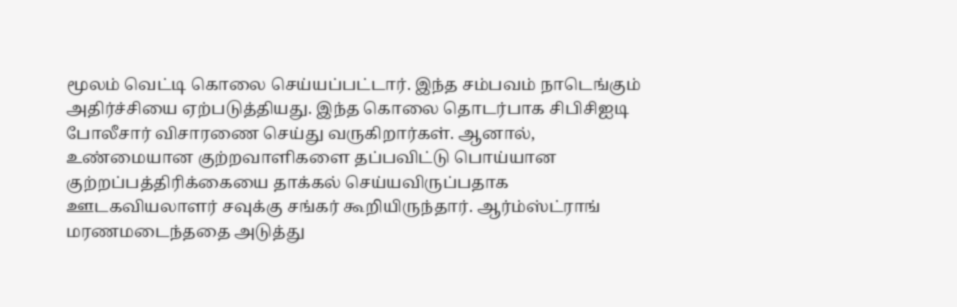மூலம் வெட்டி கொலை செய்யப்பட்டார். இந்த சம்பவம் நாடெங்கும் அதிர்ச்சியை ஏற்படுத்தியது. இந்த கொலை தொடர்பாக சிபிசிஐடி போலீசார் விசாரணை செய்து வருகிறார்கள். ஆனால், உண்மையான குற்றவாளிகளை தப்பவிட்டு பொய்யான குற்றப்பத்திரிக்கையை தாக்கல் செய்யவிருப்பதாக ஊடகவியலாளர் சவுக்கு சங்கர் கூறியிருந்தார். ஆர்ம்ஸ்ட்ராங் மரணமடைந்ததை அடுத்து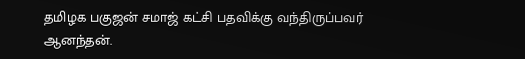தமிழக பகுஜன் சமாஜ் கட்சி பதவிக்கு வந்திருப்பவர் ஆனந்தன்.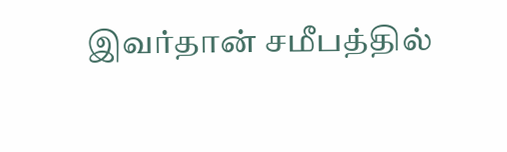இவர்தான் சமீபத்தில்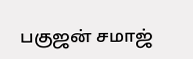பகுஜன் சமாஜ்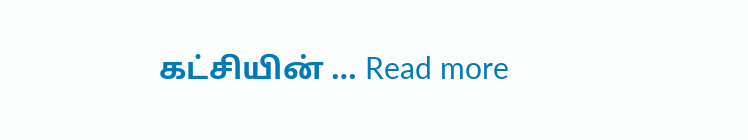கட்சியின் … Read more